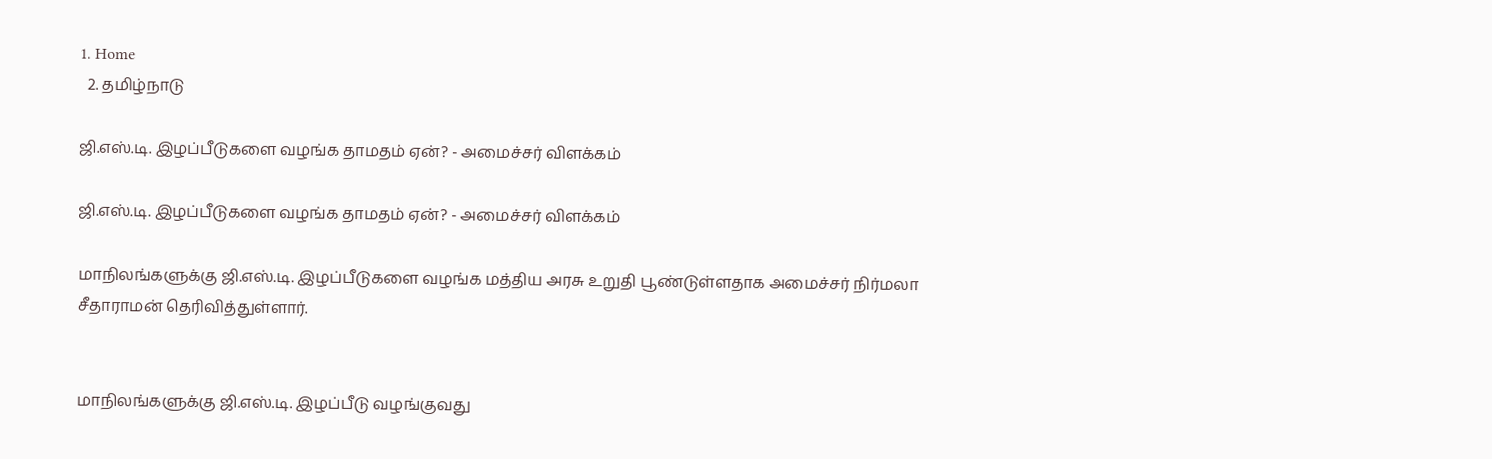1. Home
  2. தமிழ்நாடு

ஜி.எஸ்.டி. இழப்பீடுகளை வழங்க தாமதம் ஏன்? - அமைச்சர் விளக்கம்

ஜி.எஸ்.டி. இழப்பீடுகளை வழங்க தாமதம் ஏன்? - அமைச்சர் விளக்கம்

மாநிலங்களுக்கு ஜி.எஸ்.டி. இழப்பீடுகளை வழங்க மத்திய அரசு உறுதி பூண்டுள்ளதாக அமைச்சர் நிர்மலா சீதாராமன் தெரிவித்துள்ளார்.


மாநிலங்களுக்கு ஜி.எஸ்.டி. இழப்பீடு வழங்குவது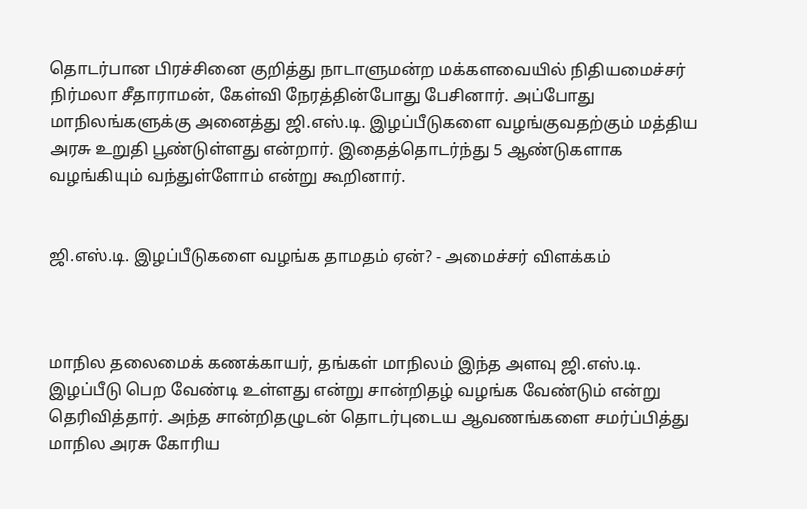தொடர்பான பிரச்சினை குறித்து நாடாளுமன்ற மக்களவையில் நிதியமைச்சர் நிர்மலா சீதாராமன், கேள்வி நேரத்தின்போது பேசினார். அப்போது மாநிலங்களுக்கு அனைத்து ஜி.எஸ்.டி. இழப்பீடுகளை வழங்குவதற்கும் மத்திய அரசு உறுதி பூண்டுள்ளது என்றார். இதைத்தொடர்ந்து 5 ஆண்டுகளாக வழங்கியும் வந்துள்ளோம் என்று கூறினார்.


ஜி.எஸ்.டி. இழப்பீடுகளை வழங்க தாமதம் ஏன்? - அமைச்சர் விளக்கம்



மாநில தலைமைக் கணக்காயர், தங்கள் மாநிலம் இந்த அளவு ஜி.எஸ்.டி. இழப்பீடு பெற வேண்டி உள்ளது என்று சான்றிதழ் வழங்க வேண்டும் என்று தெரிவித்தார். அந்த சான்றிதழுடன் தொடர்புடைய ஆவணங்களை சமர்ப்பித்து மாநில அரசு கோரிய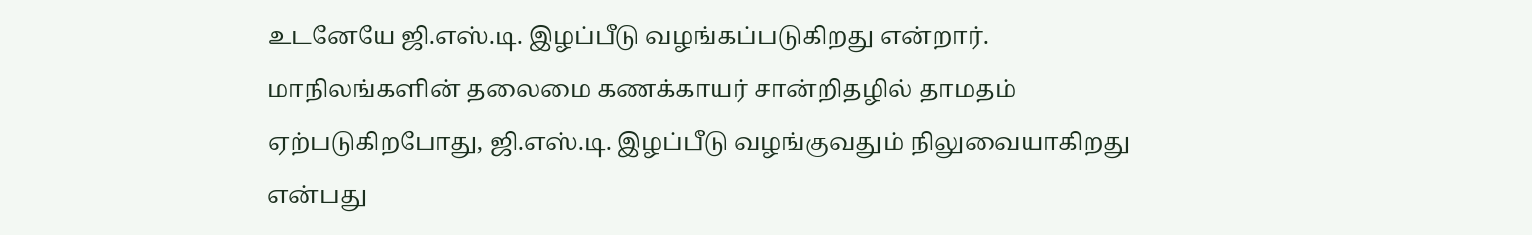உடனேயே ஜி.எஸ்.டி. இழப்பீடு வழங்கப்படுகிறது என்றார். மாநிலங்களின் தலைமை கணக்காயர் சான்றிதழில் தாமதம் ஏற்படுகிறபோது, ஜி.எஸ்.டி. இழப்பீடு வழங்குவதும் நிலுவையாகிறது என்பது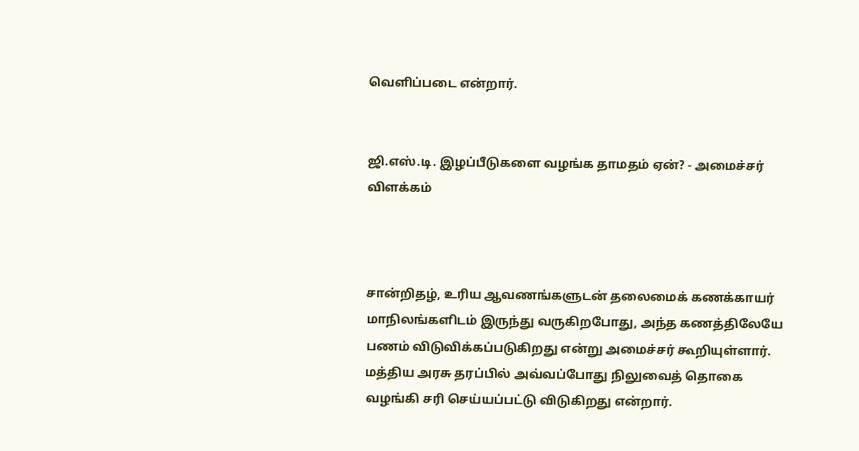வெளிப்படை என்றார்.


ஜி.எஸ்.டி. இழப்பீடுகளை வழங்க தாமதம் ஏன்? - அமைச்சர் விளக்கம்



சான்றிதழ், உரிய ஆவணங்களுடன் தலைமைக் கணக்காயர் மாநிலங்களிடம் இருந்து வருகிறபோது, அந்த கணத்திலேயே பணம் விடுவிக்கப்படுகிறது என்று அமைச்சர் கூறியுள்ளார். மத்திய அரசு தரப்பில் அவ்வப்போது நிலுவைத் தொகை வழங்கி சரி செய்யப்பட்டு விடுகிறது என்றார்.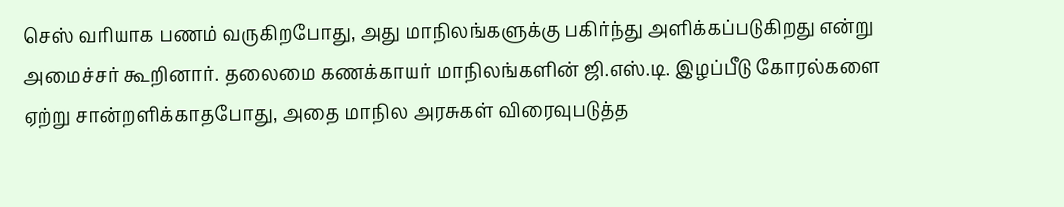செஸ் வரியாக பணம் வருகிறபோது, அது மாநிலங்களுக்கு பகிர்ந்து அளிக்கப்படுகிறது என்று அமைச்சர் கூறினார். தலைமை கணக்காயர் மாநிலங்களின் ஜி.எஸ்.டி. இழப்பீடு கோரல்களை ஏற்று சான்றளிக்காதபோது, அதை மாநில அரசுகள் விரைவுபடுத்த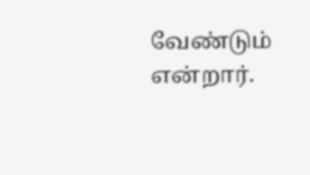வேண்டும் என்றார்.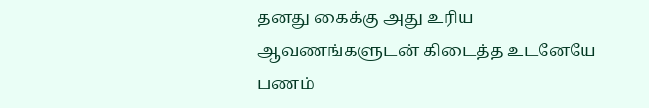தனது கைக்கு அது உரிய ஆவணங்களுடன் கிடைத்த உடனேயே பணம்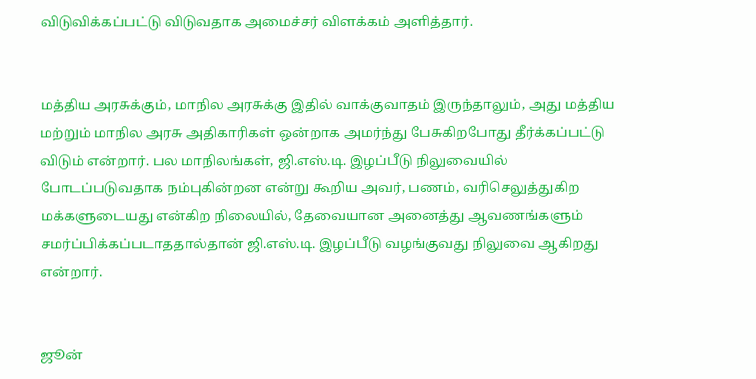விடுவிக்கப்பட்டு விடுவதாக அமைச்சர் விளக்கம் அளித்தார்.


மத்திய அரசுக்கும், மாநில அரசுக்கு இதில் வாக்குவாதம் இருந்தாலும், அது மத்திய மற்றும் மாநில அரசு அதிகாரிகள் ஒன்றாக அமர்ந்து பேசுகிறபோது தீர்க்கப்பட்டு விடும் என்றார். பல மாநிலங்கள், ஜி.எஸ்.டி. இழப்பீடு நிலுவையில் போடப்படுவதாக நம்புகின்றன என்று கூறிய அவர், பணம், வரிசெலுத்துகிற மக்களுடையது என்கிற நிலையில், தேவையான அனைத்து ஆவணங்களும் சமர்ப்பிக்கப்படாததால்தான் ஜி.எஸ்.டி. இழப்பீடு வழங்குவது நிலுவை ஆகிறது என்றார்.


ஜூன்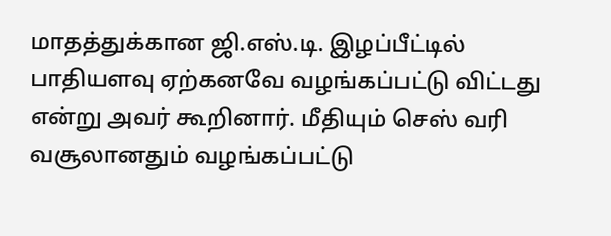மாதத்துக்கான ஜி.எஸ்.டி. இழப்பீட்டில் பாதியளவு ஏற்கனவே வழங்கப்பட்டு விட்டது என்று அவர் கூறினார். மீதியும் செஸ் வரி வசூலானதும் வழங்கப்பட்டு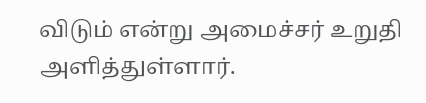விடும் என்று அமைச்சர் உறுதி அளித்துள்ளார்.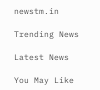newstm.in

Trending News

Latest News

You May Like